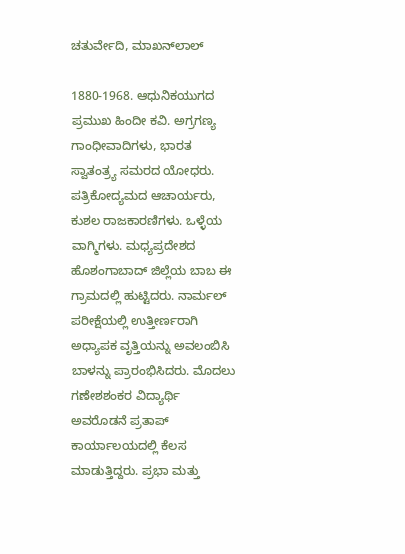ಚತುರ್ವೇದಿ, ಮಾಖನ್‍ಲಾಲ್

1880-1968. ಆಧುನಿಕಯುಗದ ಪ್ರಮುಖ ಹಿಂದೀ ಕವಿ. ಅಗ್ರಗಣ್ಯ ಗಾಂಧೀವಾದಿಗಳು, ಭಾರತ ಸ್ವಾತಂತ್ರ್ಯ ಸಮರದ ಯೋಧರು. ಪತ್ರಿಕೋದ್ಯಮದ ಆಚಾರ್ಯರು, ಕುಶಲ ರಾಜಕಾರಣಿಗಳು. ಒಳ್ಳೆಯ ವಾಗ್ಮಿಗಳು. ಮಧ್ಯಪ್ರದೇಶದ ಹೊಶಂಗಾಬಾದ್ ಜಿಲ್ಲೆಯ ಬಾಬ ಈ ಗ್ರಾಮದಲ್ಲಿ ಹುಟ್ಟಿದರು. ನಾರ್ಮಲ್ ಪರೀಕ್ಷೆಯಲ್ಲಿ ಉತ್ತೀರ್ಣರಾಗಿ ಅಧ್ಯಾಪಕ ವೃತ್ತಿಯನ್ನು ಅವಲಂಬಿಸಿ ಬಾಳನ್ನು ಪ್ರಾರಂಭಿಸಿದರು. ಮೊದಲು ಗಣೇಶಶಂಕರ ವಿದ್ಯಾರ್ಥಿ ಅವರೊಡನೆ ಪ್ರತಾಪ್ ಕಾರ್ಯಾಲಯದಲ್ಲಿ ಕೆಲಸ ಮಾಡುತ್ತಿದ್ದರು. ಪ್ರಭಾ ಮತ್ತು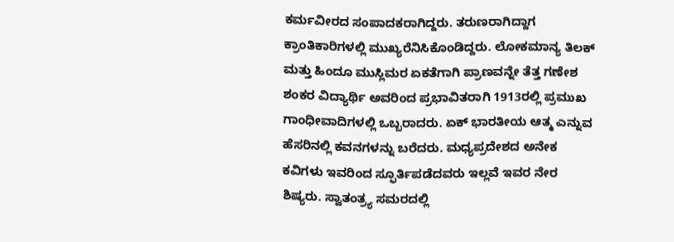ಕರ್ಮವೀರದ ಸಂಪಾದಕರಾಗಿದ್ದರು. ತರುಣರಾಗಿದ್ದಾಗ ಕ್ರಾಂತಿಕಾರಿಗಳಲ್ಲಿ ಮುಖ್ಯರೆನಿಸಿಕೊಂಡಿದ್ದರು. ಲೋಕಮಾನ್ಯ ತಿಲಕ್ ಮತ್ತು ಹಿಂದೂ ಮುಸ್ಲಿಮರ ಏಕತೆಗಾಗಿ ಪ್ರಾಣವನ್ನೇ ತೆತ್ತ ಗಣೇಶ ಶಂಕರ ವಿದ್ಯಾರ್ಥಿ ಅವರಿಂದ ಪ್ರಭಾವಿತರಾಗಿ 1913ರಲ್ಲಿ ಪ್ರಮುಖ ಗಾಂಧೀವಾದಿಗಳಲ್ಲಿ ಒಬ್ಬರಾದರು. ಏಕ್ ಭಾರತೀಯ ಆತ್ಮ ಎನ್ನುವ ಹೆಸರಿನಲ್ಲಿ ಕವನಗಳನ್ನು ಬರೆದರು. ಮಧ್ಯಪ್ರದೇಶದ ಅನೇಕ ಕವಿಗಳು ಇವರಿಂದ ಸ್ಫೂರ್ತಿಪಡೆದವರು ಇಲ್ಲವೆ ಇವರ ನೇರ ಶಿಷ್ಯರು. ಸ್ವಾತಂತ್ರ್ಯ ಸಮರದಲ್ಲಿ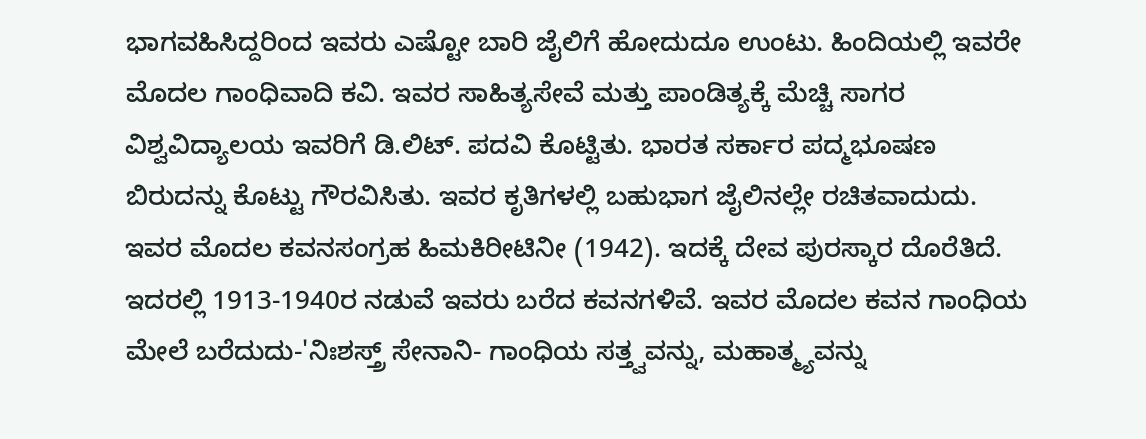ಭಾಗವಹಿಸಿದ್ದರಿಂದ ಇವರು ಎಷ್ಟೋ ಬಾರಿ ಜೈಲಿಗೆ ಹೋದುದೂ ಉಂಟು. ಹಿಂದಿಯಲ್ಲಿ ಇವರೇ ಮೊದಲ ಗಾಂಧಿವಾದಿ ಕವಿ. ಇವರ ಸಾಹಿತ್ಯಸೇವೆ ಮತ್ತು ಪಾಂಡಿತ್ಯಕ್ಕೆ ಮೆಚ್ಚಿ ಸಾಗರ ವಿಶ್ವವಿದ್ಯಾಲಯ ಇವರಿಗೆ ಡಿ.ಲಿಟ್. ಪದವಿ ಕೊಟ್ಟಿತು. ಭಾರತ ಸರ್ಕಾರ ಪದ್ಮಭೂಷಣ ಬಿರುದನ್ನು ಕೊಟ್ಟು ಗೌರವಿಸಿತು. ಇವರ ಕೃತಿಗಳಲ್ಲಿ ಬಹುಭಾಗ ಜೈಲಿನಲ್ಲೇ ರಚಿತವಾದುದು. ಇವರ ಮೊದಲ ಕವನಸಂಗ್ರಹ ಹಿಮಕಿರೀಟಿನೀ (1942). ಇದಕ್ಕೆ ದೇವ ಪುರಸ್ಕಾರ ದೊರೆತಿದೆ. ಇದರಲ್ಲಿ 1913-1940ರ ನಡುವೆ ಇವರು ಬರೆದ ಕವನಗಳಿವೆ. ಇವರ ಮೊದಲ ಕವನ ಗಾಂಧಿಯ ಮೇಲೆ ಬರೆದುದು-'ನಿಃಶಸ್ತ್ರ್ ಸೇನಾನಿ- ಗಾಂಧಿಯ ಸತ್ತ್ವವನ್ನು, ಮಹಾತ್ಮ್ಯವನ್ನು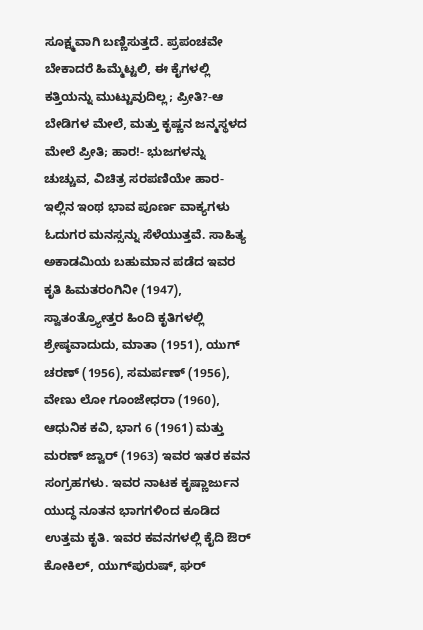ಸೂಕ್ಷ್ಮವಾಗಿ ಬಣ್ಣಿಸುತ್ತದೆ. ಪ್ರಪಂಚವೇ ಬೇಕಾದರೆ ಹಿಮ್ಮೆಟ್ಟಲಿ, ಈ ಕೈಗಳಲ್ಲಿ ಕತ್ತಿಯನ್ನು ಮುಟ್ಟುವುದಿಲ್ಲ; ಪ್ರೀತಿ?-ಆ ಬೇಡಿಗಳ ಮೇಲೆ, ಮತ್ತು ಕೃಷ್ಣನ ಜನ್ಮಸ್ಥಳದ ಮೇಲೆ ಪ್ರೀತಿ; ಹಾರ!- ಭುಜಗಳನ್ನು ಚುಚ್ಚುವ, ವಿಚಿತ್ರ ಸರಪಣಿಯೇ ಹಾರ-ಇಲ್ಲಿನ ಇಂಥ ಭಾವ ಪೂರ್ಣ ವಾಕ್ಯಗಳು ಓದುಗರ ಮನಸ್ಸನ್ನು ಸೆಳೆಯುತ್ತವೆ. ಸಾಹಿತ್ಯ ಅಕಾಡಮಿಯ ಬಹುಮಾನ ಪಡೆದ ಇವರ ಕೃತಿ ಹಿಮತರಂಗಿನೀ (1947), ಸ್ವಾತಂತ್ರ್ಯೋತ್ತರ ಹಿಂದಿ ಕೃತಿಗಳಲ್ಲಿ ಶ್ರೇಷ್ಠವಾದುದು, ಮಾತಾ (1951), ಯುಗ್ ಚರಣ್ (1956), ಸಮರ್ಪಣ್ (1956), ವೇಣು ಲೋ ಗೂಂಜೇಧರಾ (1960), ಆಧುನಿಕ ಕವಿ, ಭಾಗ 6 (1961) ಮತ್ತು ಮರಣ್ ಜ್ವಾರ್ (1963) ಇವರ ಇತರ ಕವನ ಸಂಗ್ರಹಗಳು. ಇವರ ನಾಟಕ ಕೃಷ್ಣಾರ್ಜುನ ಯುದ್ಧ ನೂತನ ಭಾಗಗಳಿಂದ ಕೂಡಿದ ಉತ್ತಮ ಕೃತಿ. ಇವರ ಕವನಗಳಲ್ಲಿ ಕೈದಿ ಔರ್ ಕೋಕಿಲ್, ಯುಗ್‍ಪುರುಷ್, ಘರ್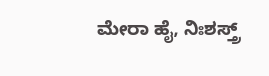ಮೇರಾ ಹೈ, ನಿಃಶಸ್ತ್ರ್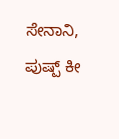ಸೇನಾನಿ, ಪುಷ್ಪ್ ಕೀ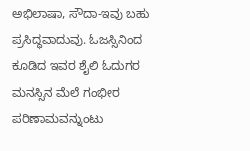ಅಭಿಲಾಷಾ, ಸೌದಾ-ಇವು ಬಹು ಪ್ರಸಿದ್ಧವಾದುವು. ಓಜಸ್ಸಿನಿಂದ ಕೂಡಿದ ಇವರ ಶೈಲಿ ಓದುಗರ ಮನಸ್ಸಿನ ಮೆಲೆ ಗಂಭೀರ ಪರಿಣಾಮವನ್ನುಂಟು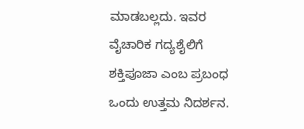ಮಾಡಬಲ್ಲದು. ಇವರ ವೈಚಾರಿಕ ಗದ್ಯಶೈಲಿಗೆ ಶಕ್ತಿಪೂಜಾ ಎಂಬ ಪ್ರಬಂಧ ಒಂದು ಉತ್ತಮ ನಿದರ್ಶನ.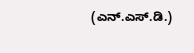(ಎನ್.ಎಸ್.ಡಿ.)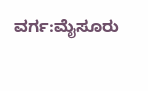ವರ್ಗ:ಮೈಸೂರು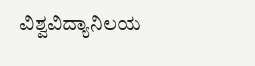ವಿಶ್ವವಿದ್ಯಾನಿಲಯ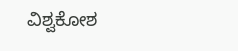ವಿಶ್ವಕೋಶ